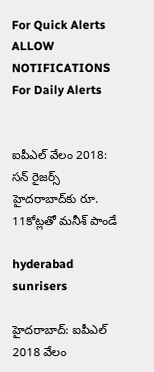For Quick Alerts
ALLOW NOTIFICATIONS
For Daily Alerts


ఐపీఎల్ వేలం 2018: సన్ రైజర్స్ హైదరాబాద్‌కు రూ. 11కోట్లతో మనీశ్ పాండే

hyderabad sunrisers

హైదరాబాద్: ఐపీఎల్ 2018 వేలం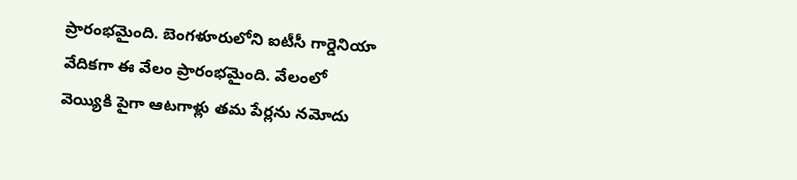ప్రారంభమైంది. బెంగళూరులోని ఐటీసీ గార్డెనియా వేదికగా ఈ వేలం ప్రారంభమైంది. వేలంలో వెయ్యికి పైగా ఆటగాళ్లు తమ పేర్లను నమోదు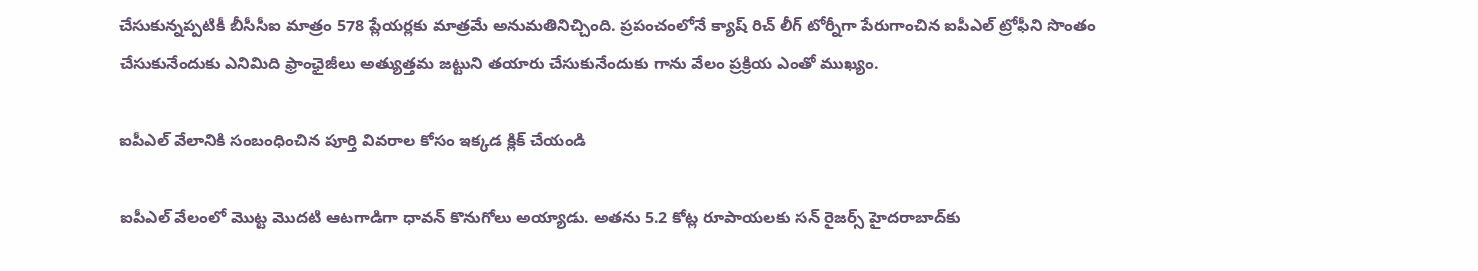చేసుకున్నప్పటికీ బీసీసీఐ మాత్రం 578 ప్లేయర్లకు మాత్రమే అనుమతినిచ్చింది. ప్రపంచంలోనే క్యాష్ రిచ్ లీగ్ టోర్నీగా పేరుగాంచిన ఐపీఎల్ ట్రోఫీని సొంతం చేసుకునేందుకు ఎనిమిది ఫ్రాంఛైజీలు అత్యుత్తమ జట్టుని తయారు చేసుకునేందుకు గాను వేలం ప్రక్రియ ఎంతో ముఖ్యం.

ఐపీఎల్ వేలానికి సంబంధించిన పూర్తి వివరాల కోసం ఇక్కడ క్లిక్ చేయండి

ఐపీఎల్ వేలంలో మొట్ట మొదటి ఆటగాడిగా ధావన్ కొనుగోలు అయ్యాడు. అతను 5.2 కోట్ల రూపాయలకు సన్ రైజర్స్ హైదరాబాద్‌కు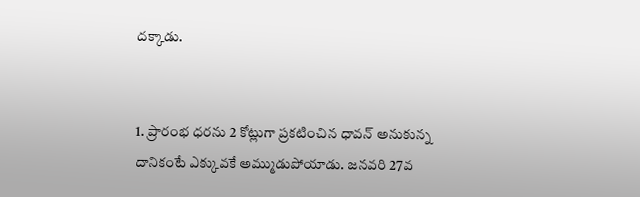దక్కాడు.


1. ప్రారంభ ధరను 2 కోట్లుగా ప్రకటించిన ధావన్ అనుకున్న దానికంటే ఎక్కువకే అమ్ముడుపోయాడు. జనవరి 27వ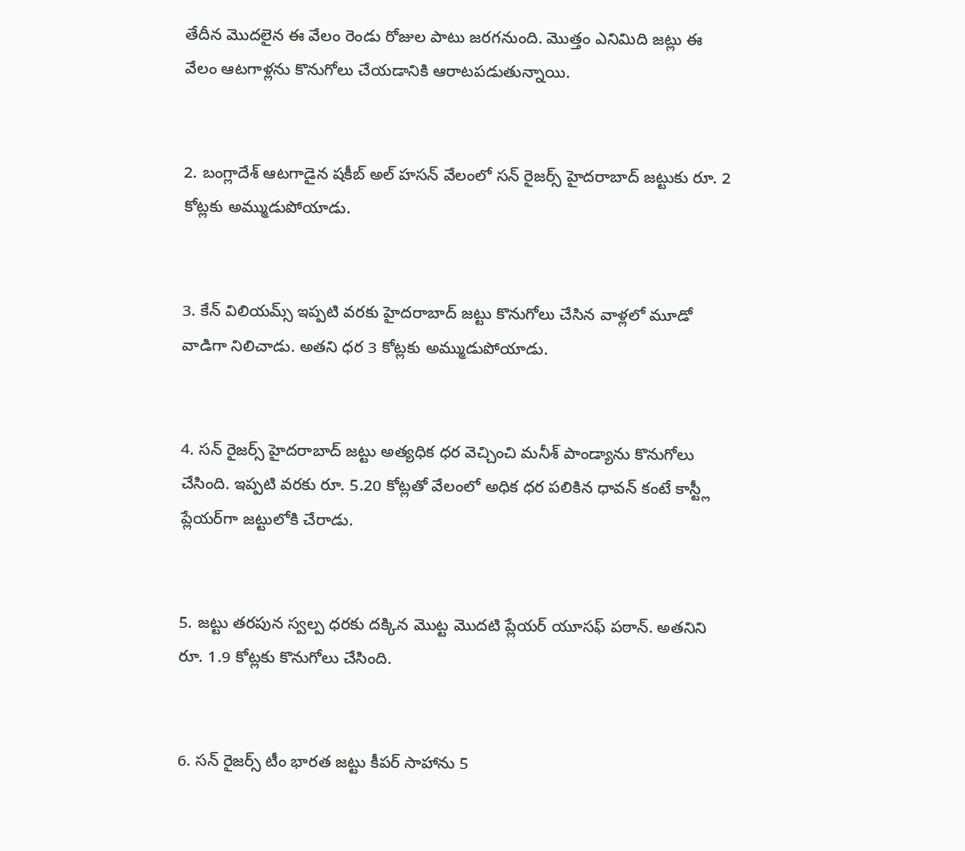తేదీన మొదలైన ఈ వేలం రెండు రోజుల పాటు జరగనుంది. మొత్తం ఎనిమిది జట్లు ఈ వేలం ఆటగాళ్లను కొనుగోలు చేయడానికి ఆరాటపడుతున్నాయి.


2. బంగ్లాదేశ్ ఆటగాడైన షకీబ్ అల్ హసన్ వేలంలో సన్ రైజర్స్ హైదరాబాద్ జట్టుకు రూ. 2 కోట్లకు అమ్ముడుపోయాడు.


3. కేన్ విలియమ్స్ ఇప్పటి వరకు హైదరాబాద్ జట్టు కొనుగోలు చేసిన వాళ్లలో మూడో వాడిగా నిలిచాడు. అతని ధర 3 కోట్లకు అమ్ముడుపోయాడు.


4. సన్ రైజర్స్ హైదరాబాద్ జట్టు అత్యధిక ధర వెచ్చించి మనీశ్ పాండ్యాను కొనుగోలు చేసింది. ఇప్పటి వరకు రూ. 5.20 కోట్లతో వేలంలో అధిక ధర పలికిన ధావన్ కంటే కాస్ట్లీ ప్లేయర్‌గా జట్టులోకి చేరాడు.


5. జట్టు తరపున స్వల్ప ధరకు దక్కిన మొట్ట మొదటి ప్లేయర్ యూసఫ్ పఠాన్. అతనిని రూ. 1.9 కోట్లకు కొనుగోలు చేసింది.


6. సన్ రైజర్స్ టీం భారత జట్టు కీపర్ సాహాను 5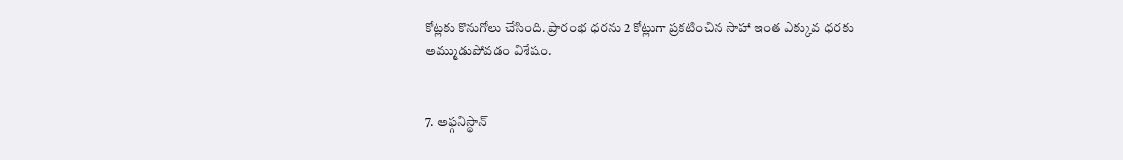కోట్లకు కొనుగోలు చేసింది. ప్రారంభ ధరను 2 కోట్లుగా ప్రకటించిన సాహా ఇంత ఎక్కువ ధరకు అమ్ముడుపోవడం విశేషం.


7. అఫ్గనిస్థాన్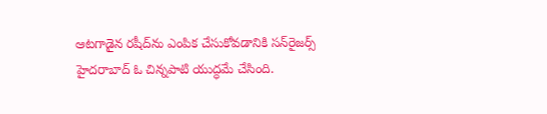ఆటగాడైన రషీద్‌ను ఎంపిక చేసుకోవడానికి సన్‌రైజర్స్ హైదరాబాద్ ఓ చిన్నపాటి యుద్ధమే చేసింది.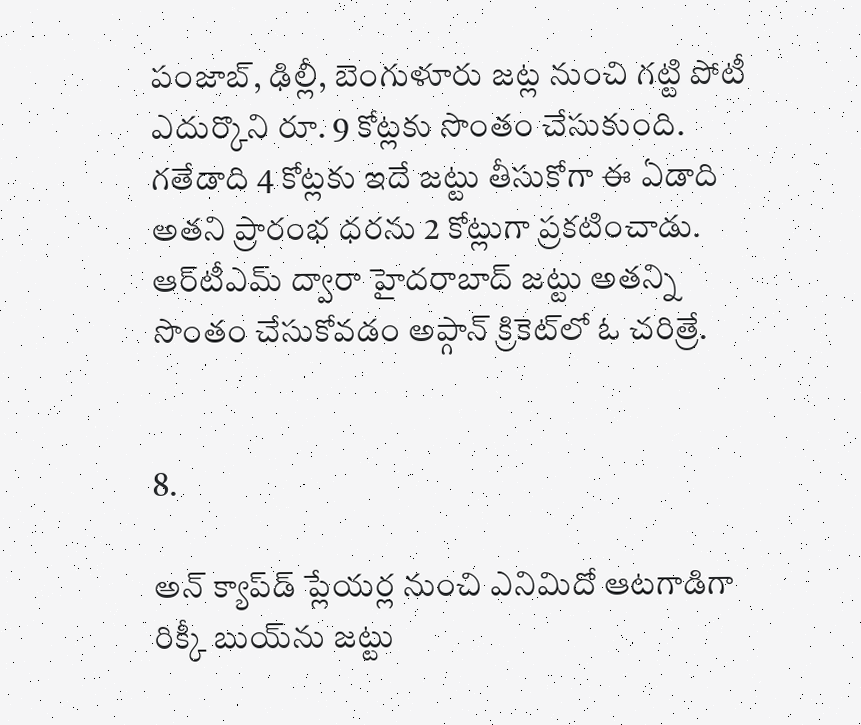పంజాబ్, ఢిల్లీ, బెంగుళూరు జట్ల నుంచి గట్టి పోటీ ఎదుర్కొని రూ. 9 కోట్లకు సొంతం చేసుకుంది. గతేడాది 4 కోట్లకు ఇదే జట్టు తీసుకోగా ఈ ఏడాది అతని ప్రారంభ ధరను 2 కోట్లుగా ప్రకటించాడు. ఆర్‌టీ‌ఎమ్ ద్వారా హైదరాబాద్ జట్టు అతన్ని సొంతం చేసుకోవడం అప్గాన్ క్రికెట్‌లో ఓ చరిత్రే.


8.

అన్ క్యాప్‌డ్ ప్లేయర్ల నుంచి ఎనిమిదో ఆటగాడిగా రిక్కీ బుయ్‌ను జట్టు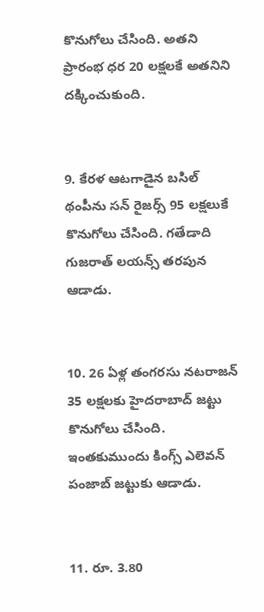కొనుగోలు చేసింది. అతని ప్రారంభ ధర 20 లక్షలకే అతనిని దక్కించుకుంది.


9. కేరళ ఆటగాడైన బసిల్ థంపీను సన్ రైజర్స్ 95 లక్షలుకే కొనుగోలు చేసింది. గతేడాది గుజరాత్ లయన్స్ తరపున ఆడాడు.


10. 26 ఏళ్ల తంగరసు నటరాజన్ 35 లక్షలకు హైదరాబాద్ జట్టు కొనుగోలు చేసింది. ఇంతకుముందు కింగ్స్ ఎలెవన్ పంజాబ్ జట్టుకు ఆడాడు.


11. రూ. 3.80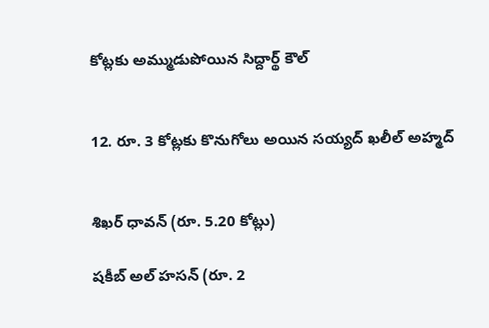కోట్లకు అమ్ముడుపోయిన సిద్దార్థ్ కౌల్


12. రూ. 3 కోట్లకు కొనుగోలు అయిన సయ్యద్ ఖలీల్ అహ్మద్


శిఖర్ ధావన్ (రూ. 5.20 కోట్లు)

షకీబ్ అల్ హసన్ (రూ. 2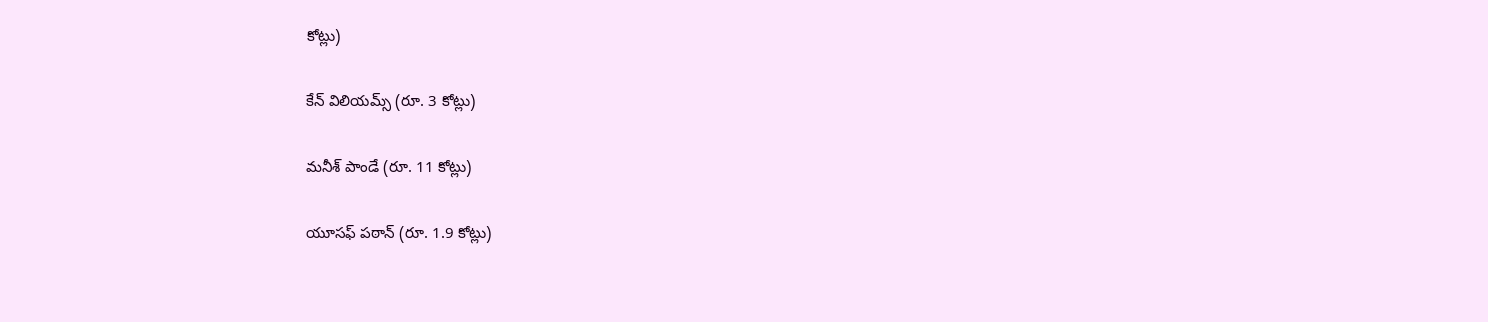కోట్లు)

కేన్ విలియమ్స్ (రూ. 3 కోట్లు)

మనీశ్ పాండే (రూ. 11 కోట్లు)

యూసఫ్ పఠాన్ (రూ. 1.9 కోట్లు)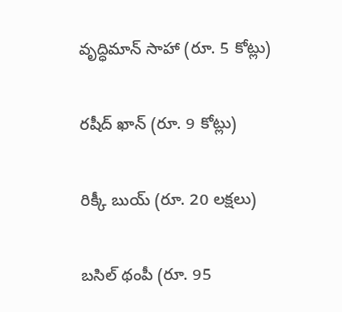వృద్ధిమాన్ సాహా (రూ. 5 కోట్లు)

రషీద్ ఖాన్ (రూ. 9 కోట్లు)

రిక్కీ బుయ్ (రూ. 20 లక్షలు)

బసిల్ థంపీ (రూ. 95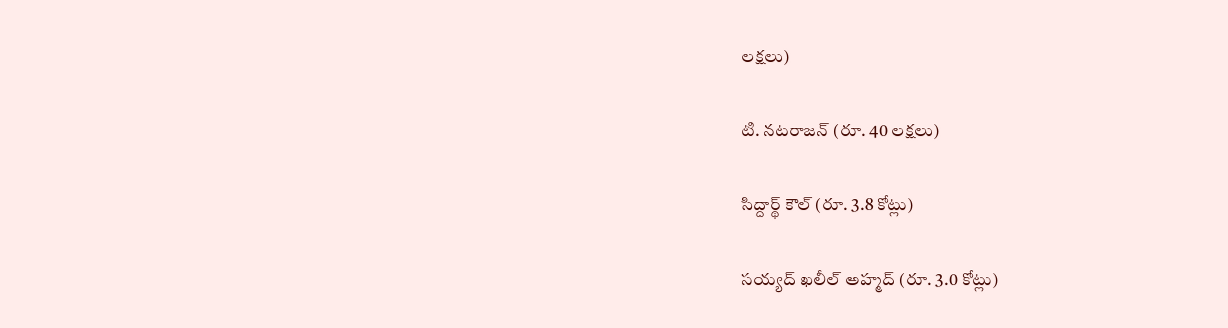లక్షలు)

టి. నటరాజన్ (రూ. 40 లక్షలు)

సిద్దార్థ్ కౌల్ (రూ. 3.8 కోట్లు)

సయ్యద్ ఖలీల్ అహ్మద్ (రూ. 3.0 కోట్లు)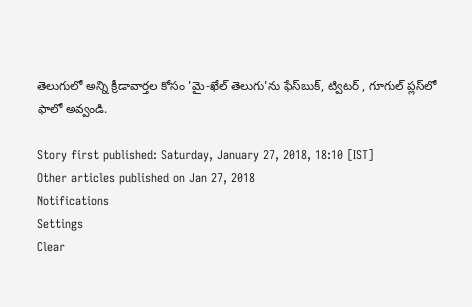తెలుగులో అన్ని క్రీడావార్తల కోసం 'మై-ఖేల్ తెలుగు'ను ఫేస్‌బుక్, ట్విటర్ , గూగుల్ ప్లస్‌లో ఫాలో అవ్వండి.

Story first published: Saturday, January 27, 2018, 18:10 [IST]
Other articles published on Jan 27, 2018
Notifications
Settings
Clear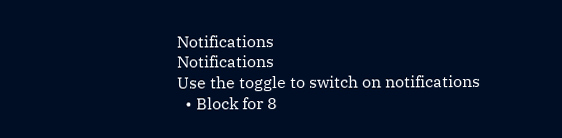Notifications
Notifications
Use the toggle to switch on notifications
  • Block for 8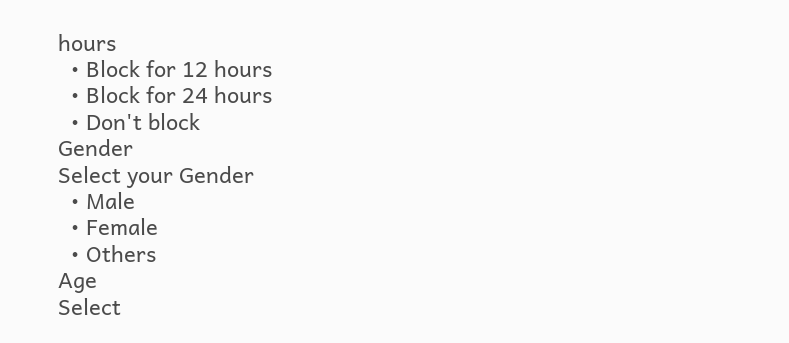hours
  • Block for 12 hours
  • Block for 24 hours
  • Don't block
Gender
Select your Gender
  • Male
  • Female
  • Others
Age
Select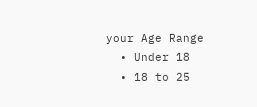your Age Range
  • Under 18
  • 18 to 25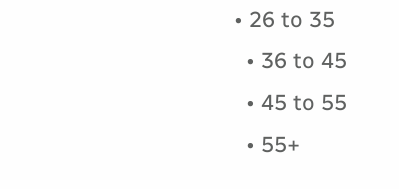• 26 to 35
  • 36 to 45
  • 45 to 55
  • 55+